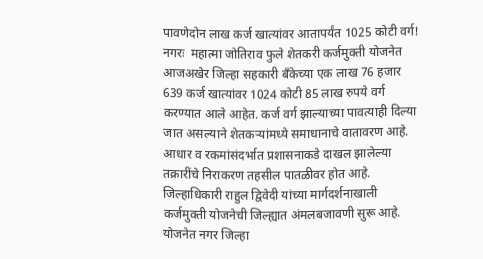पावणेदोन लाख कर्ज खात्यांवर आतापर्यंत 1025 कोटी वर्ग!  नगरः  महात्मा जोतिराव फुले शेतकरी कर्जमुक्ती योजनेत आजअखेर जिल्हा सहकारी बॅंकेच्या एक लाख 76 हजार 639 कर्ज खात्यांवर 1024 कोटी 85 लाख रुपये वर्ग करण्यात आले आहेत. कर्ज वर्ग झाल्याच्या पावत्याही दिल्या जात असल्याने शेतकऱ्यांमध्ये समाधानाचे वातावरण आहे.  आधार व रकमांसंदर्भात प्रशासनाकडे दाखल झालेल्या तक्रारींचे निराकरण तहसील पातळीवर होत आहे. जिल्हाधिकारी राहुल द्विवेदी यांच्या मार्गदर्शनाखाली कर्जमुक्ती योजनेची जिल्ह्यात अंमलबजावणी सुरू आहे. योजनेत नगर जिल्हा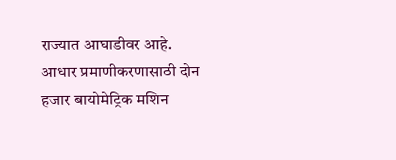राज्यात आघाडीवर आहे. आधार प्रमाणीकरणासाठी दोन हजार बायोमेट्रिक मशिन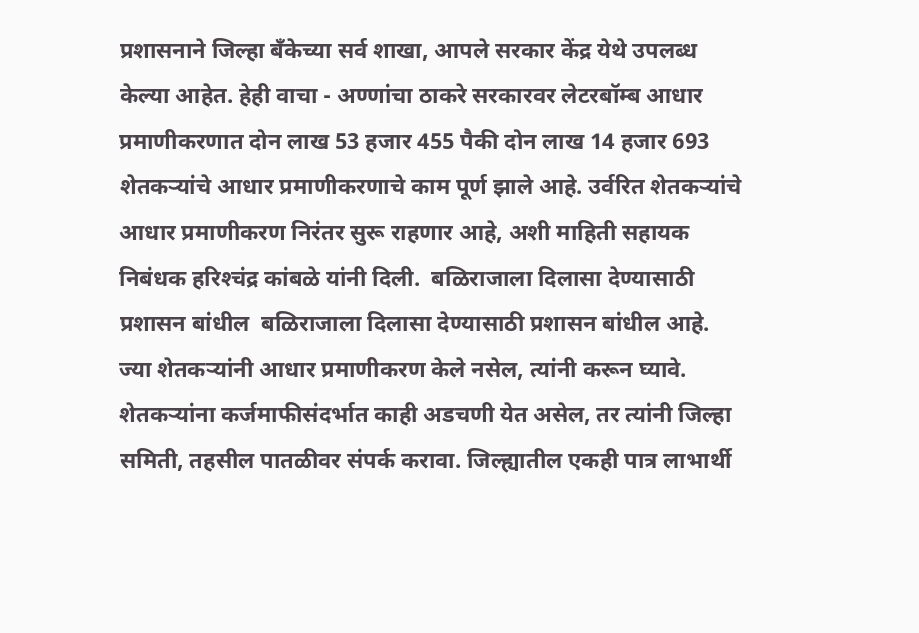प्रशासनाने जिल्हा बॅंकेच्या सर्व शाखा, आपले सरकार केंद्र येथे उपलब्ध केल्या आहेत. हेही वाचा - अण्णांचा ठाकरे सरकारवर लेटरबॉम्ब आधार प्रमाणीकरणात दोन लाख 53 हजार 455 पैकी दोन लाख 14 हजार 693 शेतकऱ्यांचे आधार प्रमाणीकरणाचे काम पूर्ण झाले आहे. उर्वरित शेतकऱ्यांचे आधार प्रमाणीकरण निरंतर सुरू राहणार आहे, अशी माहिती सहायक निबंधक हरिश्‍चंद्र कांबळे यांनी दिली.  बळिराजाला दिलासा देण्यासाठी प्रशासन बांधील  बळिराजाला दिलासा देण्यासाठी प्रशासन बांधील आहे. ज्या शेतकऱ्यांनी आधार प्रमाणीकरण केले नसेल, त्यांनी करून घ्यावे. शेतकऱ्यांना कर्जमाफीसंदर्भात काही अडचणी येत असेल, तर त्यांनी जिल्हा समिती, तहसील पातळीवर संपर्क करावा. जिल्ह्यातील एकही पात्र लाभार्थी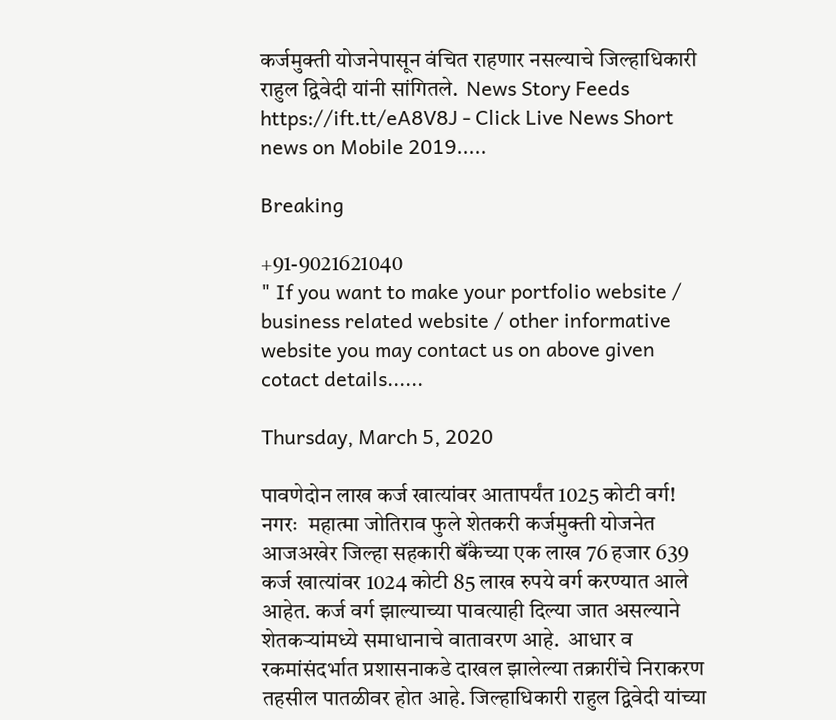कर्जमुक्ती योजनेपासून वंचित राहणार नसल्याचे जिल्हाधिकारी राहुल द्विवेदी यांनी सांगितले.  News Story Feeds https://ift.tt/eA8V8J - Click Live News Short news on Mobile 2019.....

Breaking

+91-9021621040
" If you want to make your portfolio website / business related website / other informative website you may contact us on above given cotact details......

Thursday, March 5, 2020

पावणेदोन लाख कर्ज खात्यांवर आतापर्यंत 1025 कोटी वर्ग!  नगरः  महात्मा जोतिराव फुले शेतकरी कर्जमुक्ती योजनेत आजअखेर जिल्हा सहकारी बॅंकेच्या एक लाख 76 हजार 639 कर्ज खात्यांवर 1024 कोटी 85 लाख रुपये वर्ग करण्यात आले आहेत. कर्ज वर्ग झाल्याच्या पावत्याही दिल्या जात असल्याने शेतकऱ्यांमध्ये समाधानाचे वातावरण आहे.  आधार व रकमांसंदर्भात प्रशासनाकडे दाखल झालेल्या तक्रारींचे निराकरण तहसील पातळीवर होत आहे. जिल्हाधिकारी राहुल द्विवेदी यांच्या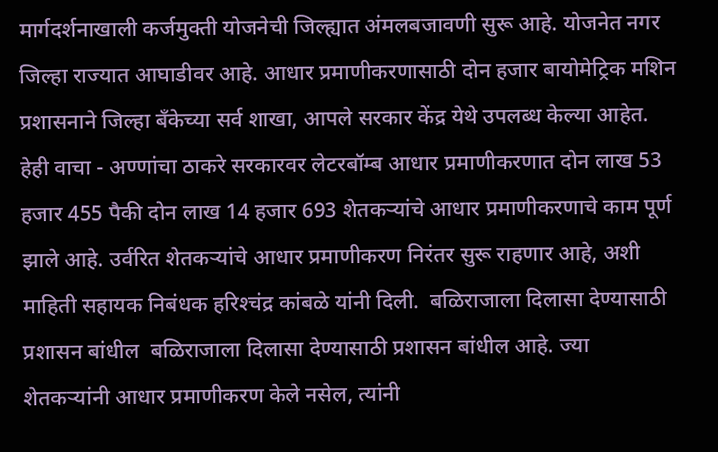मार्गदर्शनाखाली कर्जमुक्ती योजनेची जिल्ह्यात अंमलबजावणी सुरू आहे. योजनेत नगर जिल्हा राज्यात आघाडीवर आहे. आधार प्रमाणीकरणासाठी दोन हजार बायोमेट्रिक मशिन प्रशासनाने जिल्हा बॅंकेच्या सर्व शाखा, आपले सरकार केंद्र येथे उपलब्ध केल्या आहेत. हेही वाचा - अण्णांचा ठाकरे सरकारवर लेटरबॉम्ब आधार प्रमाणीकरणात दोन लाख 53 हजार 455 पैकी दोन लाख 14 हजार 693 शेतकऱ्यांचे आधार प्रमाणीकरणाचे काम पूर्ण झाले आहे. उर्वरित शेतकऱ्यांचे आधार प्रमाणीकरण निरंतर सुरू राहणार आहे, अशी माहिती सहायक निबंधक हरिश्‍चंद्र कांबळे यांनी दिली.  बळिराजाला दिलासा देण्यासाठी प्रशासन बांधील  बळिराजाला दिलासा देण्यासाठी प्रशासन बांधील आहे. ज्या शेतकऱ्यांनी आधार प्रमाणीकरण केले नसेल, त्यांनी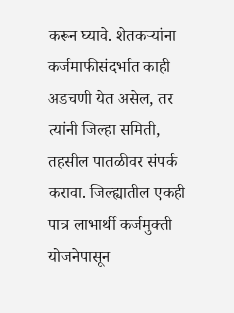करून घ्यावे. शेतकऱ्यांना कर्जमाफीसंदर्भात काही अडचणी येत असेल, तर त्यांनी जिल्हा समिती, तहसील पातळीवर संपर्क करावा. जिल्ह्यातील एकही पात्र लाभार्थी कर्जमुक्ती योजनेपासून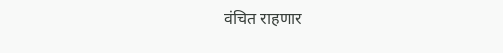वंचित राहणार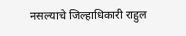नसल्याचे जिल्हाधिकारी राहुल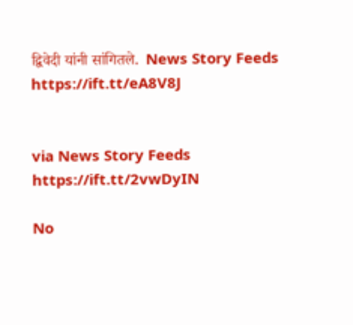द्विवेदी यांनी सांगितले.  News Story Feeds https://ift.tt/eA8V8J


via News Story Feeds https://ift.tt/2vwDyIN

No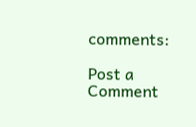comments:

Post a Comment